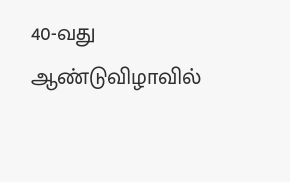40-வது ஆண்டுவிழாவில்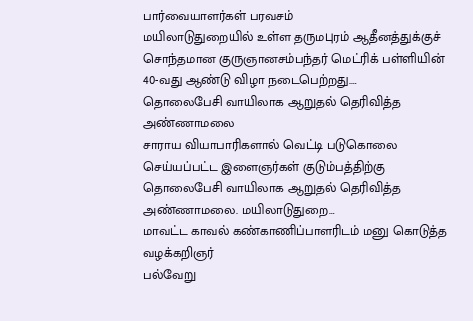பார்வையாளர்கள் பரவசம்
மயிலாடுதுறையில் உள்ள தருமபுரம் ஆதீனத்துக்குச் சொந்தமான குருஞானசம்பந்தர் மெட்ரிக் பள்ளியின் 40-வது ஆண்டு விழா நடைபெற்றது.…
தொலைபேசி வாயிலாக ஆறுதல் தெரிவித்த அண்ணாமலை
சாராய வியாபாரிகளால் வெட்டி படுகொலை செய்யப்பட்ட இளைஞர்கள் குடும்பத்திற்கு தொலைபேசி வாயிலாக ஆறுதல் தெரிவித்த அண்ணாமலை. மயிலாடுதுறை…
மாவட்ட காவல் கண்காணிப்பாளரிடம் மனு கொடுத்த வழக்கறிஞர்
பல்வேறு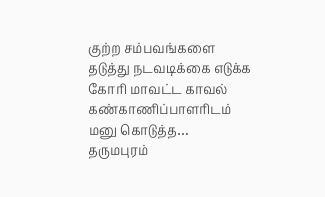குற்ற சம்பவங்களை தடுத்து நடவடிக்கை எடுக்க கோரி மாவட்ட காவல் கண்காணிப்பாளரிடம் மனு கொடுத்த…
தருமபுரம்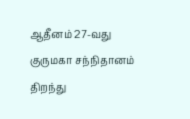ஆதீனம் 27-வது குருமகா சந்நிதானம் திறந்து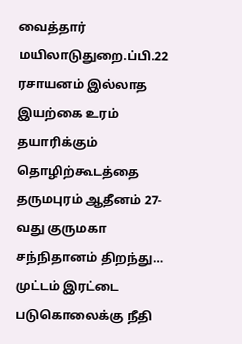வைத்தார்
மயிலாடுதுறை.ப்பி.22 ரசாயனம் இல்லாத இயற்கை உரம் தயாரிக்கும் தொழிற்கூடத்தை தருமபுரம் ஆதீனம் 27-வது குருமகா சந்நிதானம் திறந்து…
முட்டம் இரட்டை படுகொலைக்கு நீதி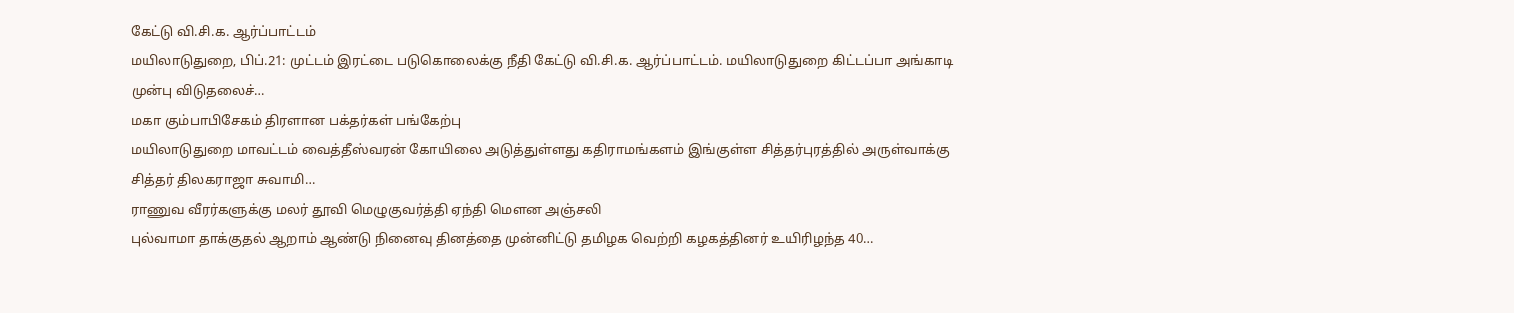கேட்டு வி.சி.க. ஆர்ப்பாட்டம்
மயிலாடுதுறை, பிப்.21: முட்டம் இரட்டை படுகொலைக்கு நீதி கேட்டு வி.சி.க. ஆர்ப்பாட்டம். மயிலாடுதுறை கிட்டப்பா அங்காடி முன்பு விடுதலைச்…
மகா கும்பாபிசேகம் திரளான பக்தர்கள் பங்கேற்பு
மயிலாடுதுறை மாவட்டம் வைத்தீஸ்வரன் கோயிலை அடுத்துள்ளது கதிராமங்களம் இங்குள்ள சித்தர்புரத்தில் அருள்வாக்கு சித்தர் திலகராஜா சுவாமி…
ராணுவ வீரர்களுக்கு மலர் தூவி மெழுகுவர்த்தி ஏந்தி மௌன அஞ்சலி
புல்வாமா தாக்குதல் ஆறாம் ஆண்டு நினைவு தினத்தை முன்னிட்டு தமிழக வெற்றி கழகத்தினர் உயிரிழந்த 40…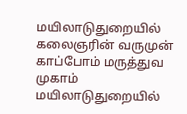மயிலாடுதுறையில் கலைஞரின் வருமுன் காப்போம் மருத்துவ முகாம்
மயிலாடுதுறையில்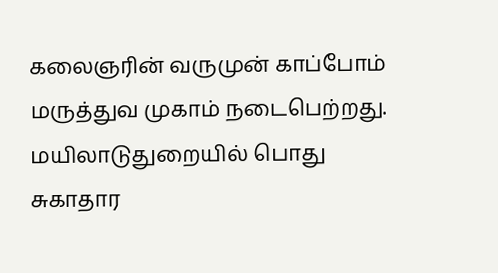கலைஞரின் வருமுன் காப்போம் மருத்துவ முகாம் நடைபெற்றது. மயிலாடுதுறையில் பொது சுகாதார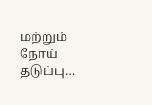மற்றும் நோய் தடுப்பு…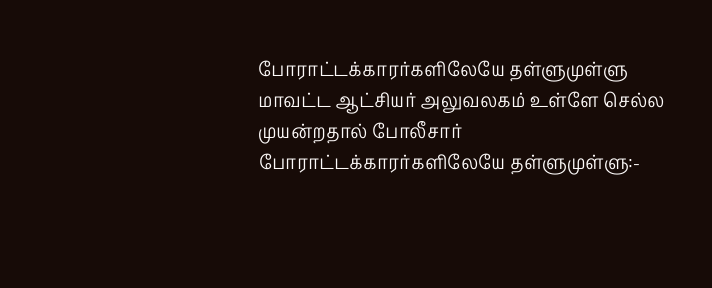போராட்டக்காரர்களிலேயே தள்ளுமுள்ளு
மாவட்ட ஆட்சியர் அலுவலகம் உள்ளே செல்ல முயன்றதால் போலீசார் போராட்டக்காரர்களிலேயே தள்ளுமுள்ளு:-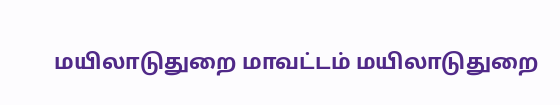மயிலாடுதுறை மாவட்டம் மயிலாடுதுறை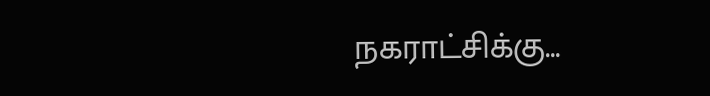நகராட்சிக்கு…